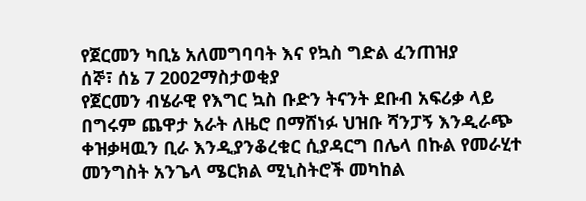የጀርመን ካቢኔ አለመግባባት እና የኳስ ግድል ፈንጠዝያ
ሰኞ፣ ሰኔ 7 2002ማስታወቂያ
የጀርመን ብሄራዊ የእግር ኳስ ቡድን ትናንት ደቡብ አፍሪቃ ላይ በግሩም ጨዋታ አራት ለዜሮ በማሸነፉ ህዝቡ ሻንፓኝ እንዲራጭ ቀዝቃዛዉን ቢራ እንዲያንቆረቁር ሲያዳርግ በሌላ በኩል የመራሂተ መንግስት አንጌላ ሜርክል ሚኒስትሮች መካከል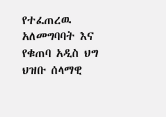የተፈጠረዉ አለመግባባት እና የቁጠባ አዲስ ህግ ህዝቡ ሰላማዊ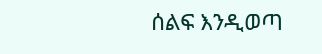ሰልፍ እንዲወጣ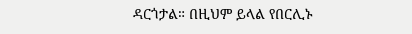ዳርጎታል። በዚህም ይላል የበርሊኑ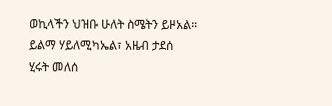ወኪላችን ህዝቡ ሁለት ስሜትን ይዞአል።
ይልማ ሃይለሚካኤል፣ አዜብ ታደሰ
ሂሩት መለሰ